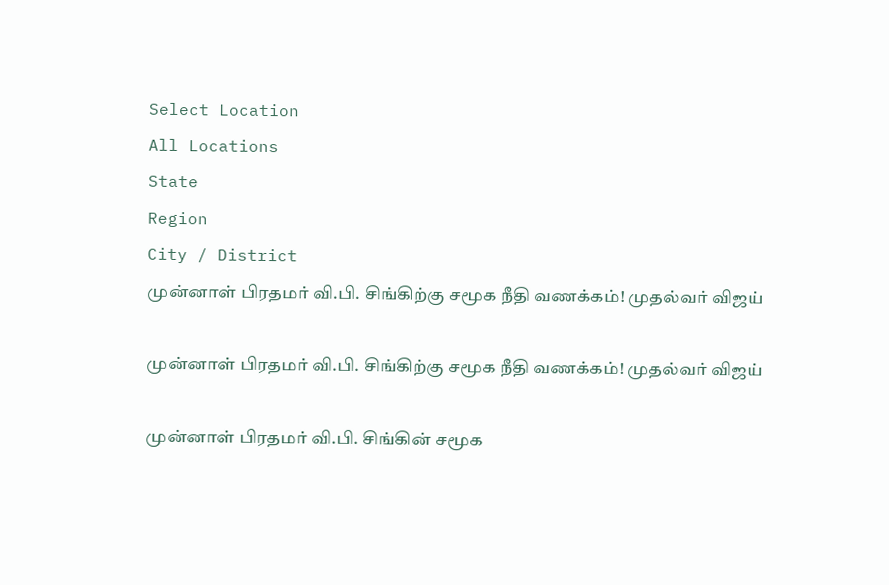Select Location
All Locations
State
Region
City / District
முன்னாள் பிரதமர் வி.பி. சிங்கிற்கு சமூக நீதி வணக்கம்! முதல்வர் விஜய்

முன்னாள் பிரதமர் வி.பி. சிங்கிற்கு சமூக நீதி வணக்கம்! முதல்வர் விஜய்

முன்னாள் பிரதமர் வி.பி. சிங்கின் சமூக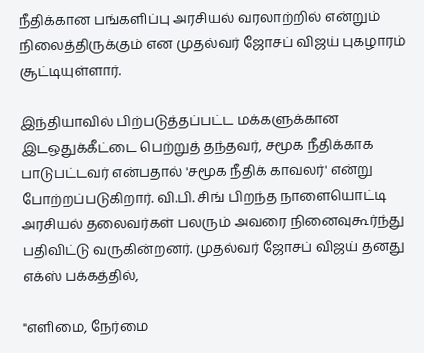நீதிக்கான பங்களிப்பு அரசியல் வரலாற்றில் என்றும் நிலைத்திருக்கும் என முதல்வர் ஜோசப் விஜய் புகழாரம் சூட்டியுள்ளார்.

இந்தியாவில் பிற்படுத்தப்பட்ட மக்களுக்கான இடஒதுக்கீட்டை பெற்றுத் தந்தவர், சமூக நீதிக்காக பாடுபட்டவர் என்பதால் 'சமூக நீதிக் காவலர்' என்று போற்றப்படுகிறார். வி.பி. சிங் பிறந்த நாளையொட்டி அரசியல் தலைவர்கள் பலரும் அவரை நினைவுகூர்ந்து பதிவிட்டு வருகின்றனர். முதல்வர் ஜோசப் விஜய் தனது எக்ஸ் பக்கத்தில்,

"எளிமை, நேர்மை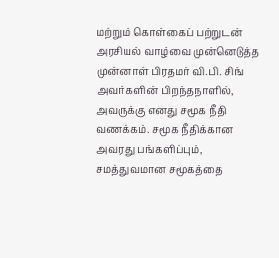மற்றும் கொள்கைப் பற்றுடன் அரசியல் வாழ்வை முன்னெடுத்த முன்னாள் பிரதமர் வி.பி. சிங் அவர்களின் பிறந்தநாளில், அவருக்கு எனது சமூக நீதி வணக்கம். சமூக நீதிக்கான அவரது பங்களிப்பும், சமத்துவமான சமூகத்தை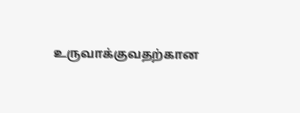உருவாக்குவதற்கான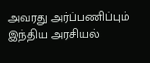அவரது அர்ப்பணிப்பும் இந்திய அரசியல்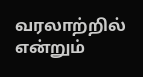வரலாற்றில் என்றும்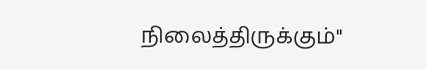நிலைத்திருக்கும்"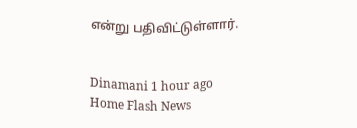என்று பதிவிட்டுள்ளார்.


Dinamani 1 hour ago
Home Flash News